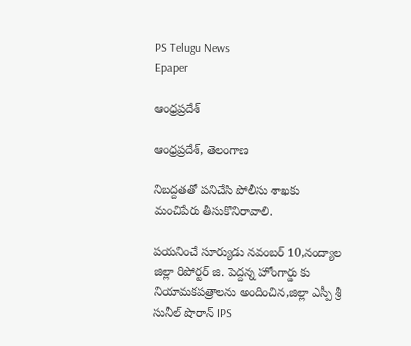PS Telugu News
Epaper

ఆంధ్రప్రదేశ్

ఆంధ్రప్రదేశ్, తెలంగాణ

నిబద్దతతో పనిచేసి పోలీసు శాఖకు మంచిపేరు తీసుకొనిరావాలి.

పయనించే సూర్యుడు నవంబర్ 10,నంద్యాల జిల్లా రిపోర్టర్ జి. పెద్దన్న హోంగార్డు కు నియామకపత్రాలను అందించిన,జిల్లా ఎస్పీ శ్రీ సునీల్ షొరాన్ IPS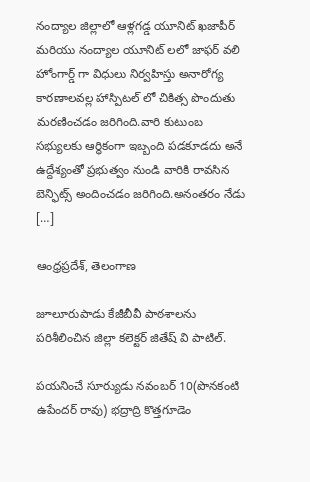నంద్యాల జిల్లాలో ఆళ్లగడ్డ యూనిట్ ఖజాపీర్ మరియు నంద్యాల యూనిట్ లలో జాఫర్ వలి హోంగార్డ్ గా విధులు నిర్వహిస్తు అనారోగ్య కారణాలవల్ల హాస్పిటల్ లో చికిత్స పొందుతు మరణించడం జరిగింది.వారి కుటుంబ సభ్యులకు ఆర్ధికంగా ఇబ్బంది పడకూడదు అనే ఉద్దేశ్యంతో ప్రభుత్వం నుండి వారికి రావసిన బెన్ఫిట్స్ అందించడం జరిగింది.అనంతరం నేడు […]

ఆంధ్రప్రదేశ్, తెలంగాణ

జూలూరుపాడు కేజీబీవీ పాఠశాలను పరిశీలించిన జిల్లా కలెక్టర్ జితేష్ వి పాటిల్.

పయనించే సూర్యుడు నవంబర్ 10(పొనకంటి ఉపేందర్ రావు) భద్రాద్రి కొత్తగూడెం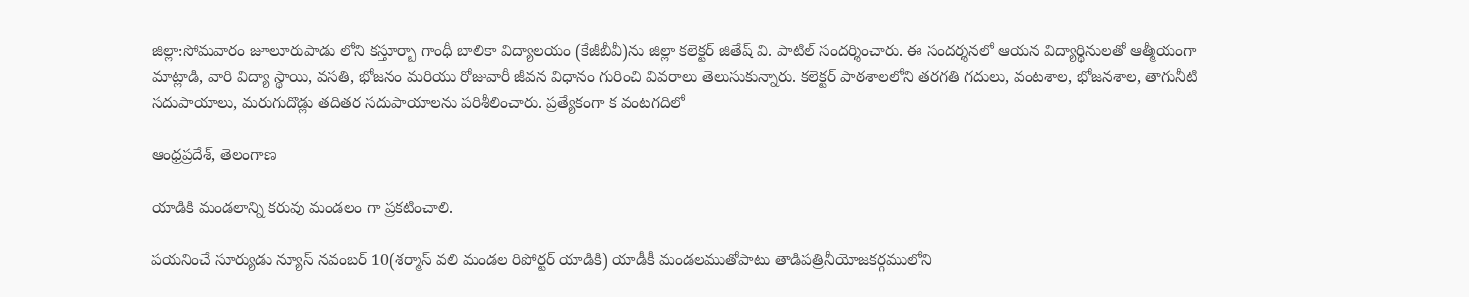జిల్లా:సోమవారం జూలూరుపాడు లోని కస్తూర్బా గాంధీ బాలికా విద్యాలయం (కేజీబీవీ)ను జిల్లా కలెక్టర్ జితేష్ వి. పాటిల్ సందర్శించారు. ఈ సందర్శనలో ఆయన విద్యార్థినులతో ఆత్మీయంగా మాట్లాడి, వారి విద్యా స్థాయి, వసతి, భోజనం మరియు రోజువారీ జీవన విధానం గురించి వివరాలు తెలుసుకున్నారు. కలెక్టర్ పాఠశాలలోని తరగతి గదులు, వంటశాల, భోజనశాల, తాగునీటి సదుపాయాలు, మరుగుదొడ్లు తదితర సదుపాయాలను పరిశీలించారు. ప్రత్యేకంగా క వంటగదిలో

ఆంధ్రప్రదేశ్, తెలంగాణ

యాడికి మండలాన్ని కరువు మండలం గా ప్రకటించాలి.

పయనించే సూర్యుడు న్యూస్ నవంబర్ 10(శర్మాస్ వలి మండల రిపోర్టర్ యాడికి) యాడీకీ మండలముతోపాటు తాడిపత్రినీయోజకర్గములోని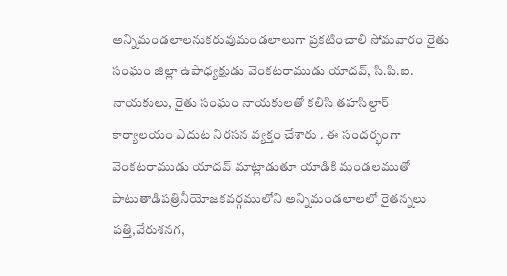అన్నిమండలాలనుకరువుమండలాలుగా ప్రకటించాలి సోమవారం రైతు సంఘం జిల్లా ఉపాధ్యక్షుడు వెంకటరాముడు యాదవ్, సి.పి.ఐ. నాయకులు, రైతు సంఘం నాయకులతో కలిసి తహసిల్దార్ కార్యాలయం ఎదుట నిరసన వ్యక్తం చేశారు . ఈ సందర్భంగా వెంకటరాముడు యాదవ్ మాట్లాడుతూ యాడికి మండలముతో పాటుతాడిపత్రినీయోజకవర్గములోని అన్నిమండలాలలో రైతన్నలు పత్తి,వేరుశనగ,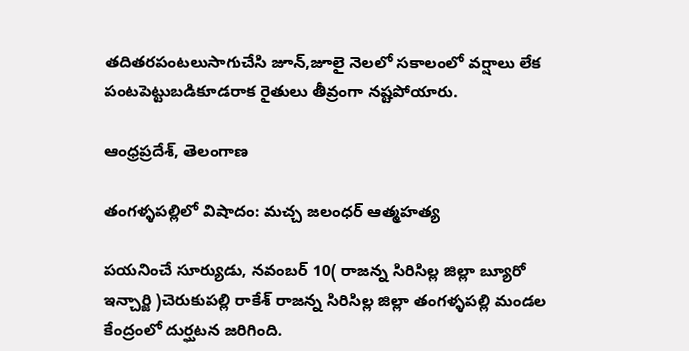తదితరపంటలుసాగుచేసి జూన్,జూలై నెలలో సకాలంలో వర్షాలు లేక పంటపెట్టుబడికూడరాక రైతులు తీవ్రంగా నష్టపోయారు.

ఆంధ్రప్రదేశ్, తెలంగాణ

తంగళ్ళపల్లిలో విషాదం: మచ్చ జలంధర్ ఆత్మహత్య

పయనించే సూర్యుడు, నవంబర్ 10( రాజన్న సిరిసిల్ల జిల్లా బ్యూరో ఇన్చార్జి )చెరుకుపల్లి రాకేశ్ రాజన్న సిరిసిల్ల జిల్లా తంగళ్ళపల్లి మండల కేంద్రంలో దుర్ఘటన జరిగింది.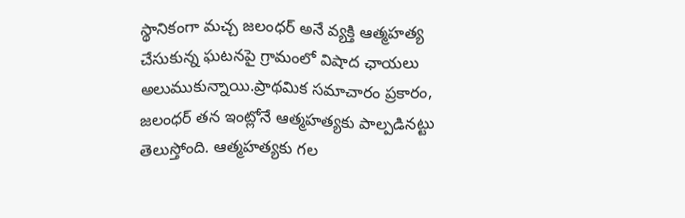స్థానికంగా మచ్చ జలంధర్ అనే వ్యక్తి ఆత్మహత్య చేసుకున్న ఘటనపై గ్రామంలో విషాద ఛాయలు అలుముకున్నాయి.ప్రాథమిక సమాచారం ప్రకారం, జలంధర్ తన ఇంట్లోనే ఆత్మహత్యకు పాల్పడినట్టు తెలుస్తోంది. ఆత్మహత్యకు గల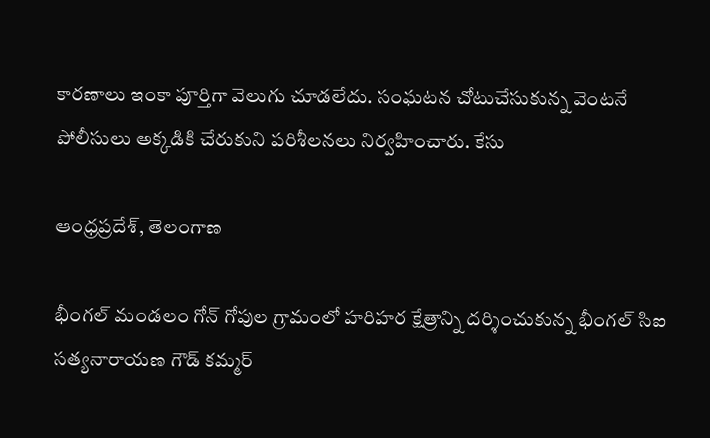కారణాలు ఇంకా పూర్తిగా వెలుగు చూడలేదు. సంఘటన చోటుచేసుకున్న వెంటనే పోలీసులు అక్కడికి చేరుకుని పరిశీలనలు నిర్వహించారు. కేసు

ఆంధ్రప్రదేశ్, తెలంగాణ

భీంగల్ మండలం గోన్ గోపుల గ్రామంలో హరిహర క్షేత్రాన్ని దర్శించుకున్న భీంగల్ సిఐ సత్యనారాయణ గౌడ్ కమ్మర్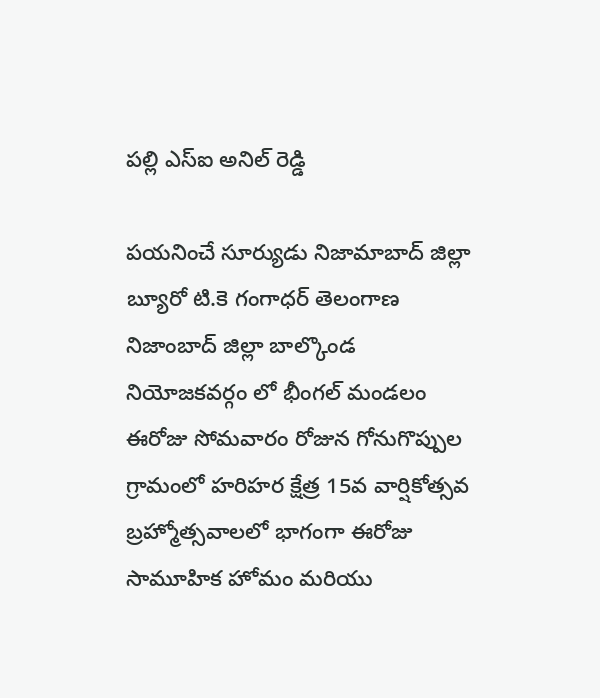పల్లి ఎస్ఐ అనిల్ రెడ్డి

పయనించే సూర్యుడు నిజామాబాద్ జిల్లా బ్యూరో టి.కె గంగాధర్ తెలంగాణ నిజాంబాద్ జిల్లా బాల్కొండ నియోజకవర్గం లో భీంగల్ మండలం ఈరోజు సోమవారం రోజున గోనుగొప్పుల గ్రామంలో హరిహర క్షేత్ర 15వ వార్షికోత్సవ బ్రహ్మోత్సవాలలో భాగంగా ఈరోజు సామూహిక హోమం మరియు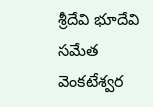శ్రీదేవి భూదేవి సమేత వెంకటేశ్వర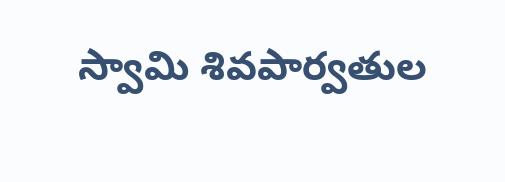స్వామి శివపార్వతుల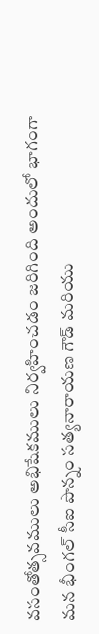వసంతోత్సవములు అభిషేకములు నిర్వహించడం జరిగింది అందులో భాగంగా మన భీంగల్ సీఐ పొన్నం సత్యనారాయణ గౌడ్ మరియు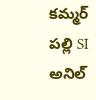కమ్మర్ పల్లి SI అనిల్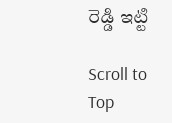రెడ్డి ఇట్టి

Scroll to Top